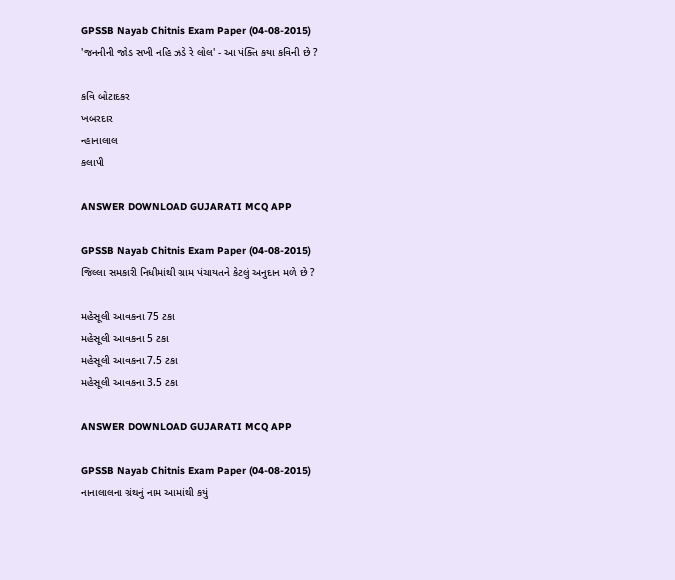GPSSB Nayab Chitnis Exam Paper (04-08-2015)
'જનનીની જોડ સખી નહિ ઝડે રે લોલ' - આ પંક્તિ કયા કવિની છે ?

કવિ બોટાદકર
ખબરદાર
ન્હાનાલાલ
કલાપી

ANSWER DOWNLOAD GUJARATI MCQ APP

GPSSB Nayab Chitnis Exam Paper (04-08-2015)
જિલ્લા સમકારી નિધીમાંથી ગ્રામ પંચાયતને કેટલું અનુદાન મળે છે ?

મહેસૂલી આવકના 75 ટકા
મહેસૂલી આવકના 5 ટકા
મહેસૂલી આવકના 7.5 ટકા
મહેસૂલી આવકના 3.5 ટકા

ANSWER DOWNLOAD GUJARATI MCQ APP

GPSSB Nayab Chitnis Exam Paper (04-08-2015)
નાનાલાલના ગ્રંથનું નામ આમાંથી કયું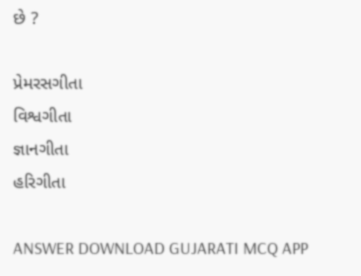છે ?

પ્રેમરસગીતા
વિશ્વગીતા
જ્ઞાનગીતા
હરિગીતા

ANSWER DOWNLOAD GUJARATI MCQ APP